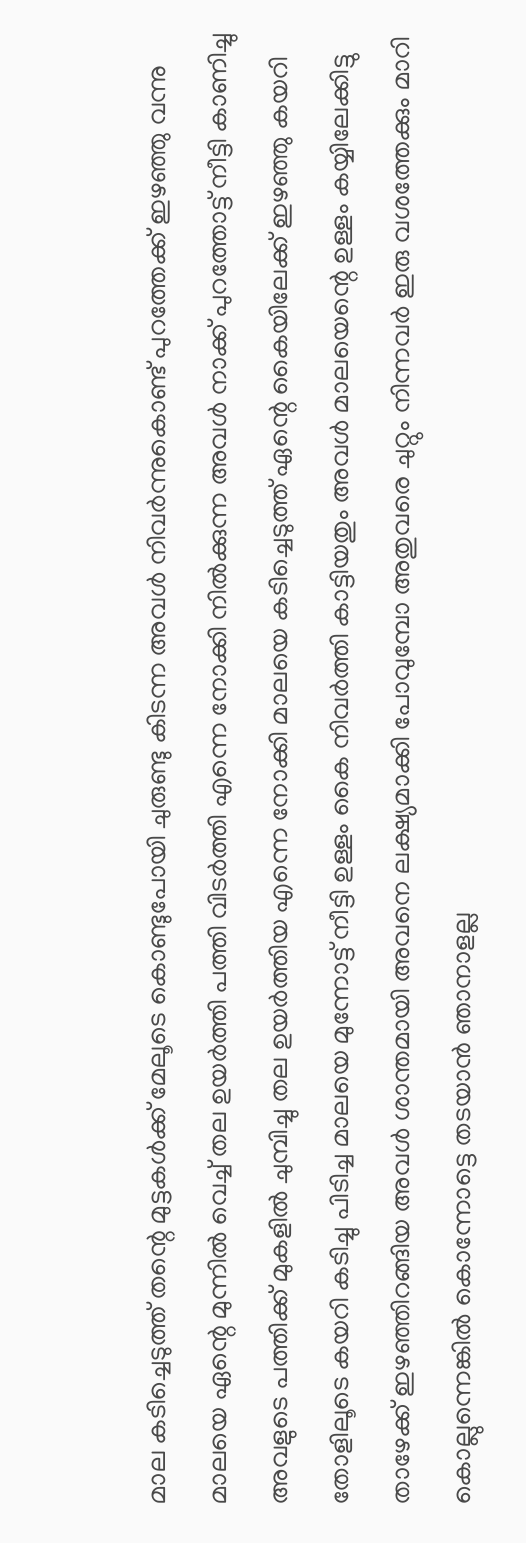മാല കടിച്ചെടുത്ത് തന്റെ മുട്ടകൾക്ക് മേലൂടെ കൊണ്ടുപോയി ചുരുണ്ടു കിടന്ന അവൾ നിവർന്നുകൊണ്ട് പുറത്തേക്ക് ഇഴഞ്ഞു വന്നു മാലയെ ഏന്റെ മുന്നിൽ വെച്ച് തല ഉയർത്തി പത്തി വിടർത്തി എന്നെ നോക്കി നിൽക്കുന്ന അവൾ നാക്ക് പുറത്തോട്ട് നീട്ടി കാണിച്ചു അവളുടെ പത്തിക്ക് മുകളിൽ ചുമ്പിച്ചു തല ഉയർത്തിയ എന്നെ നോക്കി മാലയെ കടിച്ചെടുത്ത് ഏന്റെ കൈയിലേക്ക് ഇഴഞ്ഞു കയറി തോളിലൂടെ കയറി കടിച്ചു പിടിച്ച മാലയെ മുന്നോട്ട് നീട്ടി ഉള്ളം കൈ നിവർത്തി കാട്ടിയതും അവൾ മാലയെന്റെ ഉള്ളം കയ്യിലേക്കിട്ടു താഴേക്ക് ഇഴഞ്ഞിറങ്ങിയ അവൾ ശാന്തമായി അവനെ ലക്ഷ്യമാക്കി പോവുമ്പോ അതുവരെ ചുറ്റും നിന്നവർ ഇരു വശത്തേക്കും മാറി കൊല്ലുന്നെങ്കിൽ കൊന്നോട്ടെ തടയാൻ ഞാനാളല്ല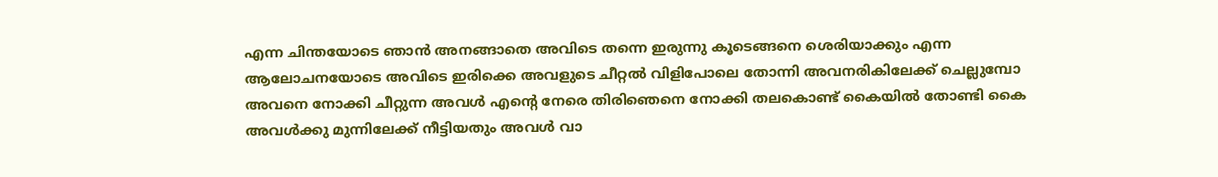എന്ന ചിന്തയോടെ ഞാൻ അനങ്ങാതെ അവിടെ തന്നെ ഇരുന്നു കൂടെങ്ങനെ ശെരിയാക്കും എന്ന ആലോചനയോടെ അവിടെ ഇരിക്കെ അവളുടെ ചീറ്റൽ വിളിപോലെ തോന്നി അവനരികിലേക്ക് ചെല്ലുമ്പോ അവനെ നോക്കി ചീറ്റുന്ന അവൾ എന്റെ നേരെ തിരിഞെനെ നോക്കി തലകൊണ്ട് കൈയിൽ തോണ്ടി കൈ അവൾക്കു മുന്നിലേക്ക് നീട്ടിയതും അവൾ വാ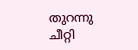തുറന്നു ചീറ്റി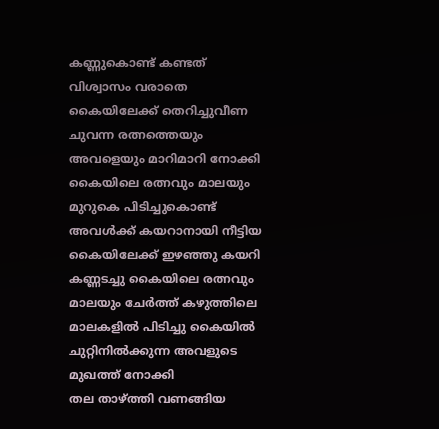കണ്ണുകൊണ്ട് കണ്ടത് വിശ്വാസം വരാതെ കൈയിലേക്ക് തെറിച്ചുവീണ ചുവന്ന രത്നത്തെയും അവളെയും മാറിമാറി നോക്കി കൈയിലെ രത്നവും മാലയും മുറുകെ പിടിച്ചുകൊണ്ട് അവൾക്ക് കയറാനായി നീട്ടിയ കൈയിലേക്ക് ഇഴഞ്ഞു കയറി കണ്ണടച്ചു കൈയിലെ രത്നവും മാലയും ചേർത്ത് കഴുത്തിലെ മാലകളിൽ പിടിച്ചു കൈയിൽ ചുറ്റിനിൽക്കുന്ന അവളുടെ മുഖത്ത് നോക്കി
തല താഴ്ത്തി വണങ്ങിയ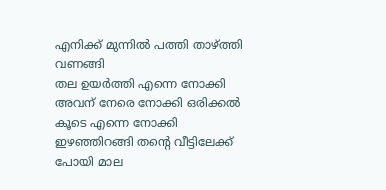എനിക്ക് മുന്നിൽ പത്തി താഴ്ത്തി വണങ്ങി
തല ഉയർത്തി എന്നെ നോക്കി അവന് നേരെ നോക്കി ഒരിക്കൽ കൂടെ എന്നെ നോക്കി ഇഴഞ്ഞിറങ്ങി തന്റെ വീട്ടിലേക്ക് പോയി മാല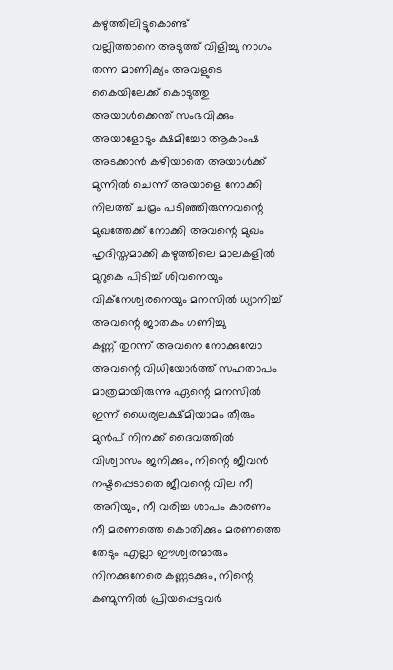കഴുത്തിലിട്ടുകൊണ്ട്
വല്ലിത്താനെ അടുത്ത് വിളിച്ചു നാഗം തന്ന മാണിക്യം അവളുടെ കൈയിലേക്ക് കൊടുത്തു
അയാൾക്കെന്ത് സംഭവിക്കും അയാളോടും ക്ഷമിച്ചോ ആകാംഷ അടക്കാൻ കഴിയാതെ അയാൾക്ക് മുന്നിൽ ചെന്ന് അയാളെ നോക്കി നിലത്ത് ചമ്രം പടിഞ്ഞിരുന്നവന്റെ മുഖത്തേക്ക് നോക്കി അവന്റെ മുഖം ഹൃദിസ്തമാക്കി കഴുത്തിലെ മാലകളിൽ മുറുകെ പിടിച്ച് ശിവനെയും വിക്നേശ്വരനെയും മനസിൽ ധ്യാനിച്ച് അവന്റെ ജാതകം ഗണിച്ചു
കണ്ണ് തുറന്ന് അവനെ നോക്കുമ്പോ അവന്റെ വിധിയോർത്ത് സഹതാപം മാത്രമായിരുന്നു ഏന്റെ മനസിൽ
ഇന്ന് ധൈര്യലക്ഷ്മിയാമം തീരും മുൻപ് നിനക്ക് ദൈവത്തിൽ വിശ്വാസം ജനിക്കും, നിന്റെ ജീവൻ നഷ്ടപ്പെടാതെ ജീവന്റെ വില നീ അറിയും, നീ വരിച്ച ശാപം കാരണം നീ മരണത്തെ കൊതിക്കും മരണത്തെ തേടും എല്ലാ ഈശ്വരന്മാരും നിനക്കുനേരെ കണ്ണടക്കും, നിന്റെ കണ്മുന്നിൽ പ്രിയപ്പെട്ടവർ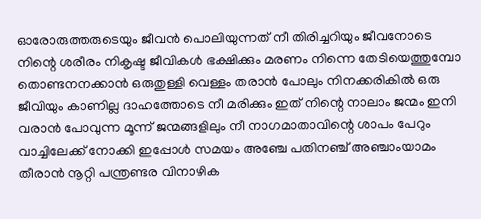ഓരോരുത്തരുടെയും ജീവൻ പൊലിയുന്നത് നീ തിരിച്ചറിയും ജീവനോടെ നിന്റെ ശരീരം നികൃഷ്ട ജീവികൾ ഭക്ഷിക്കും മരണം നിന്നെ തേടിയെത്തുമ്പോ തൊണ്ടനനക്കാൻ ഒരുതുള്ളി വെള്ളം തരാൻ പോലും നിനക്കരികിൽ ഒരു ജീവിയും കാണില്ല ദാഹത്തോടെ നീ മരിക്കും ഇത് നിന്റെ നാലാം ജന്മം ഇനി വരാൻ പോവുന്ന മൂന്ന് ജന്മങ്ങളിലും നീ നാഗമാതാവിന്റെ ശാപം പേറും വാച്ചിലേക്ക് നോക്കി ഇപ്പോൾ സമയം അഞ്ചേ പതിനഞ്ച് അഞ്ചാംയാമം തീരാൻ നൂറ്റി പന്ത്രണ്ടര വിനാഴിക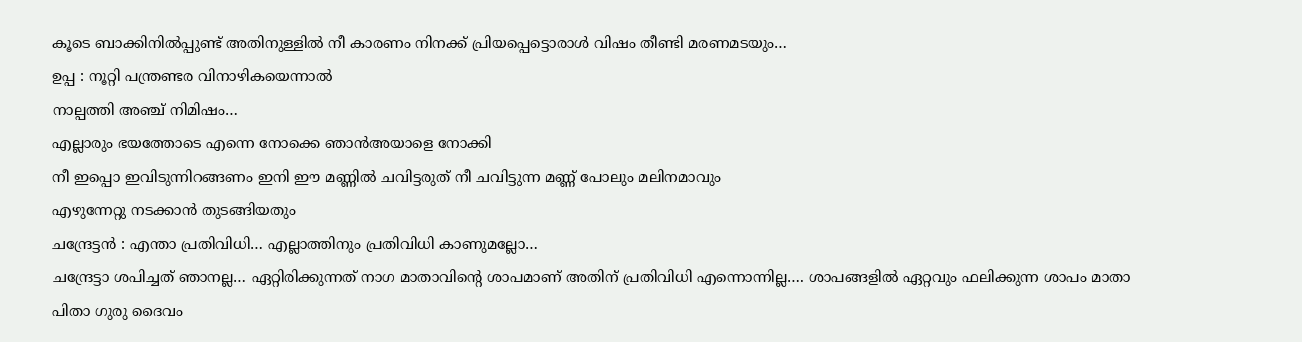കൂടെ ബാക്കിനിൽപ്പുണ്ട് അതിനുള്ളിൽ നീ കാരണം നിനക്ക് പ്രിയപ്പെട്ടൊരാൾ വിഷം തീണ്ടി മരണമടയും…
ഉപ്പ : നൂറ്റി പന്ത്രണ്ടര വിനാഴികയെന്നാൽ
നാല്പത്തി അഞ്ച് നിമിഷം…
എല്ലാരും ഭയത്തോടെ എന്നെ നോക്കെ ഞാൻഅയാളെ നോക്കി
നീ ഇപ്പൊ ഇവിടുന്നിറങ്ങണം ഇനി ഈ മണ്ണിൽ ചവിട്ടരുത് നീ ചവിട്ടുന്ന മണ്ണ് പോലും മലിനമാവും
എഴുന്നേറ്റു നടക്കാൻ തുടങ്ങിയതും
ചന്ദ്രേട്ടൻ : എന്താ പ്രതിവിധി… എല്ലാത്തിനും പ്രതിവിധി കാണുമല്ലോ…
ചന്ദ്രേട്ടാ ശപിച്ചത് ഞാനല്ല… ഏറ്റിരിക്കുന്നത് നാഗ മാതാവിന്റെ ശാപമാണ് അതിന് പ്രതിവിധി എന്നൊന്നില്ല…. ശാപങ്ങളിൽ ഏറ്റവും ഫലിക്കുന്ന ശാപം മാതാ പിതാ ഗുരു ദൈവം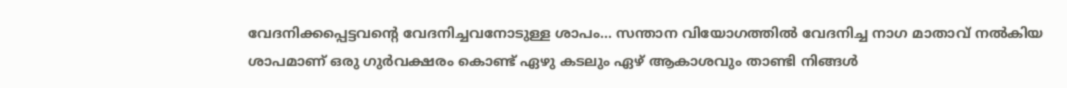വേദനിക്കപ്പെട്ടവന്റെ വേദനിച്ചവനോടുള്ള ശാപം… സന്താന വിയോഗത്തിൽ വേദനിച്ച നാഗ മാതാവ് നൽകിയ ശാപമാണ് ഒരു ഗുർവക്ഷരം കൊണ്ട് ഏഴു കടലും ഏഴ് ആകാശവും താണ്ടി നിങ്ങൾ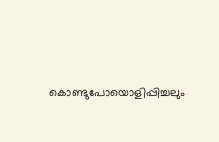കൊണ്ടുപോയൊളിപ്പിച്ചലും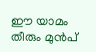ഈ യാമം തീരും മുൻപ്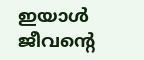ഇയാൾ ജീവന്റെ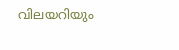വിലയറിയും